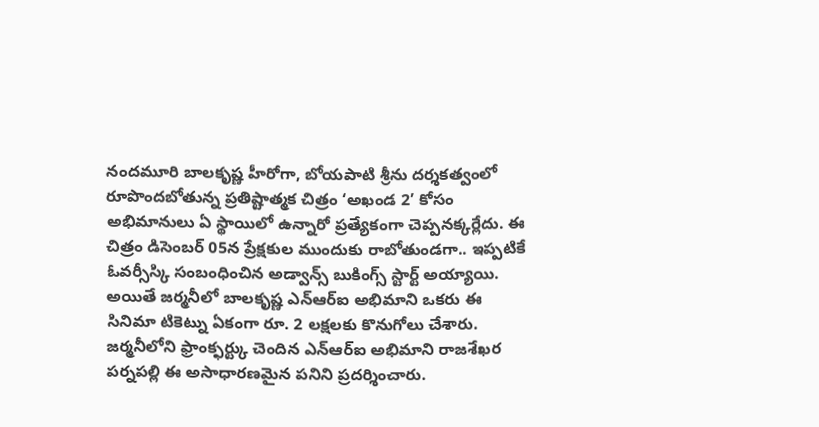నందమూరి బాలకృష్ణ హీరోగా, బోయపాటి శ్రీను దర్శకత్వంలో రూపొందబోతున్న ప్రతిష్టాత్మక చిత్రం ‘అఖండ 2’ కోసం అభిమానులు ఏ స్థాయిలో ఉన్నారో ప్రత్యేకంగా చెప్పనక్కర్లేదు. ఈ చిత్రం డిసెంబర్ 05న ప్రేక్షకుల ముందుకు రాబోతుండగా.. ఇప్పటికే ఓవర్సీస్కి సంబంధించిన అడ్వాన్స్ బుకింగ్స్ స్టార్ట్ అయ్యాయి. అయితే జర్మనీలో బాలకృష్ణ ఎన్ఆర్ఐ అభిమాని ఒకరు ఈ సినిమా టికెట్ను ఏకంగా రూ. 2 లక్షలకు కొనుగోలు చేశారు. జర్మనీలోని ఫ్రాంక్ఫర్ట్కు చెందిన ఎన్ఆర్ఐ అభిమాని రాజశేఖర పర్నపల్లి ఈ అసాధారణమైన పనిని ప్రదర్శించారు.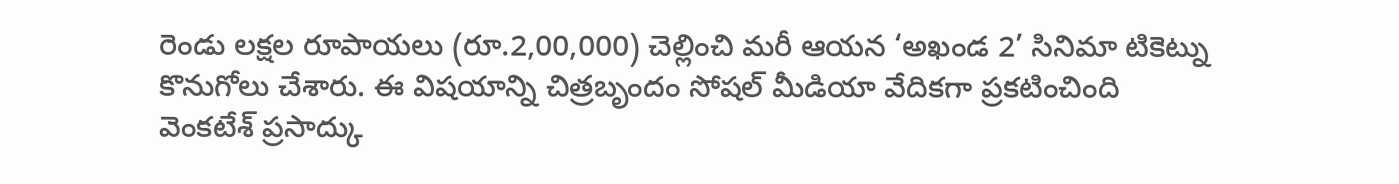రెండు లక్షల రూపాయలు (రూ.2,00,000) చెల్లించి మరీ ఆయన ‘అఖండ 2’ సినిమా టికెట్ను కొనుగోలు చేశారు. ఈ విషయాన్ని చిత్రబృందం సోషల్ మీడియా వేదికగా ప్రకటించింది
వెంకటేశ్ ప్రసాద్కు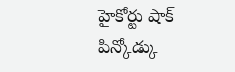హైకోర్టు షాక్
పిన్కోడ్కు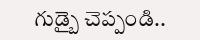గుడ్బై చెప్పండి..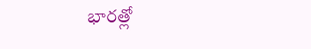భారత్లో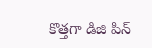కొత్తగా డిజి పిన్